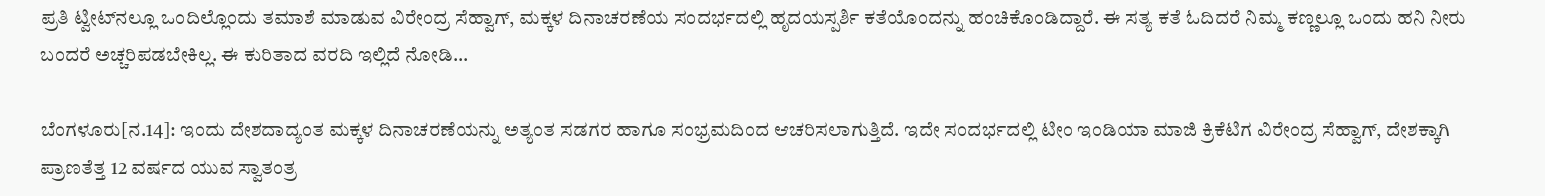ಪ್ರತಿ ಟ್ವೀಟ್‌ನಲ್ಲೂ ಒಂದಿಲ್ಲೊಂದು ತಮಾಶೆ ಮಾಡುವ ವಿರೇಂದ್ರ ಸೆಹ್ವಾಗ್, ಮಕ್ಕಳ ದಿನಾಚರಣೆಯ ಸಂದರ್ಭದಲ್ಲಿ ಹೃದಯಸ್ಪರ್ಶಿ ಕತೆಯೊಂದನ್ನು ಹಂಚಿಕೊಂಡಿದ್ದಾರೆ. ಈ ಸತ್ಯ ಕತೆ ಓದಿದರೆ ನಿಮ್ಮ ಕಣ್ಣಲ್ಲೂ ಒಂದು ಹನಿ ನೀರು ಬಂದರೆ ಅಚ್ಚರಿಪಡಬೇಕಿಲ್ಲ. ಈ ಕುರಿತಾದ ವರದಿ ಇಲ್ಲಿದೆ ನೋಡಿ...

ಬೆಂಗಳೂರು[ನ.14]: ಇಂದು ದೇಶದಾದ್ಯಂತ ಮಕ್ಕಳ ದಿನಾಚರಣೆಯನ್ನು ಅತ್ಯಂತ ಸಡಗರ ಹಾಗೂ ಸಂಭ್ರಮದಿಂದ ಆಚರಿಸಲಾಗುತ್ತಿದೆ. ಇದೇ ಸಂದರ್ಭದಲ್ಲಿ ಟೀಂ ಇಂಡಿಯಾ ಮಾಜಿ ಕ್ರಿಕೆಟಿಗ ವಿರೇಂದ್ರ ಸೆಹ್ವಾಗ್, ದೇಶಕ್ಕಾಗಿ ಪ್ರಾಣತೆತ್ತ 12 ವರ್ಷದ ಯುವ ಸ್ವಾತಂತ್ರ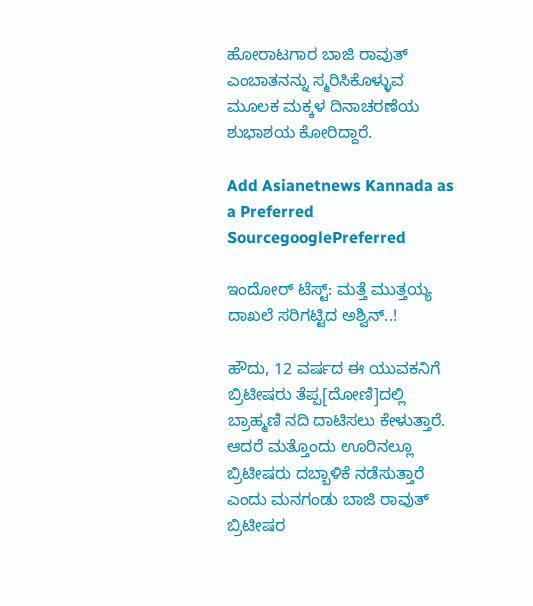ಹೋರಾಟಗಾರ ಬಾಜಿ ರಾವುತ್ ಎಂಬಾತನನ್ನು ಸ್ಮರಿಸಿಕೊಳ್ಳುವ ಮೂಲಕ ಮಕ್ಕಳ ದಿನಾಚರಣೆಯ ಶುಭಾಶಯ ಕೋರಿದ್ದಾರೆ.

Add Asianetnews Kannada as a Preferred SourcegooglePreferred

ಇಂದೋರ್ ಟೆಸ್ಟ್: ಮತ್ತೆ ಮುತ್ತಯ್ಯ ದಾಖಲೆ ಸರಿಗಟ್ಟಿದ ಅಶ್ವಿನ್..!

ಹೌದು, 12 ವರ್ಷದ ಈ ಯುವಕನಿಗೆ ಬ್ರಿಟೀಷರು ತೆಪ್ಪ[ದೋಣಿ]ದಲ್ಲಿ ಬ್ರಾಹ್ಮಣಿ ನದಿ ದಾಟಿಸಲು ಕೇಳುತ್ತಾರೆ. ಆದರೆ ಮತ್ತೊಂದು ಊರಿನಲ್ಲೂ ಬ್ರಿಟೀಷರು ದಬ್ಬಾಳಿಕೆ ನಡೆಸುತ್ತಾರೆ ಎಂದು ಮನಗಂಡು ಬಾಜಿ ರಾವುತ್ ಬ್ರಿಟೀಷರ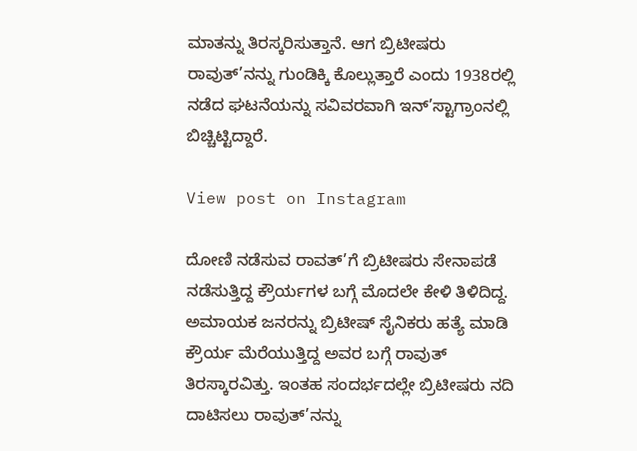ಮಾತನ್ನು ತಿರಸ್ಕರಿಸುತ್ತಾನೆ. ಆಗ ಬ್ರಿಟೀಷರು ರಾವುತ್’ನನ್ನು ಗುಂಡಿಕ್ಕಿ ಕೊಲ್ಲುತ್ತಾರೆ ಎಂದು 1938ರಲ್ಲಿ ನಡೆದ ಘಟನೆಯನ್ನು ಸವಿವರವಾಗಿ ಇನ್’ಸ್ಟಾಗ್ರಾಂನಲ್ಲಿ ಬಿಚ್ಚಿಟ್ಟಿದ್ದಾರೆ.

View post on Instagram

ದೋಣಿ ನಡೆಸುವ ರಾವತ್’ಗೆ ಬ್ರಿಟೀಷರು ಸೇನಾಪಡೆ ನಡೆಸುತ್ತಿದ್ದ ಕ್ರೌರ್ಯಗಳ ಬಗ್ಗೆ ಮೊದಲೇ ಕೇಳಿ ತಿಳಿದಿದ್ದ. ಅಮಾಯಕ ಜನರನ್ನು ಬ್ರಿಟೀಷ್ ಸೈನಿಕರು ಹತ್ಯೆ ಮಾಡಿ ಕ್ರೌರ್ಯ ಮೆರೆಯುತ್ತಿದ್ದ ಅವರ ಬಗ್ಗೆ ರಾವುತ್ ತಿರಸ್ಕಾರವಿತ್ತು. ಇಂತಹ ಸಂದರ್ಭದಲ್ಲೇ ಬ್ರಿಟೀಷರು ನದಿ ದಾಟಿಸಲು ರಾವುತ್’ನನ್ನು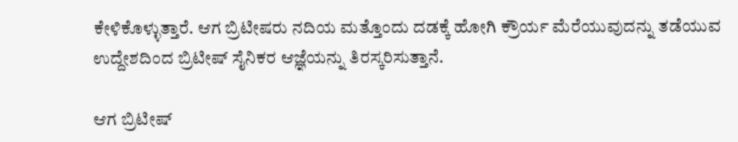ಕೇಳಿಕೊಳ್ಳುತ್ತಾರೆ. ಆಗ ಬ್ರಿಟೀಷರು ನದಿಯ ಮತ್ತೊಂದು ದಡಕ್ಕೆ ಹೋಗಿ ಕ್ರೌರ್ಯ ಮೆರೆಯುವುದನ್ನು ತಡೆಯುವ ಉದ್ದೇಶದಿಂದ ಬ್ರಿಟೀಷ್ ಸೈನಿಕರ ಆಜ್ಞೆಯನ್ನು ತಿರಸ್ಕರಿಸುತ್ತಾನೆ.

ಆಗ ಬ್ರಿಟೀಷ್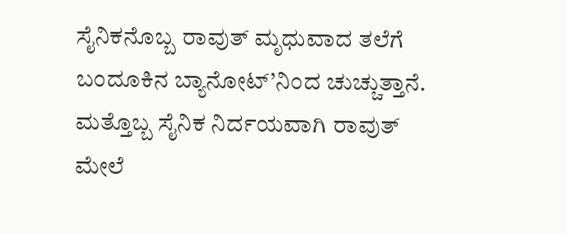ಸೈನಿಕನೊಬ್ಬ ರಾವುತ್ ಮೃಧುವಾದ ತಲೆಗೆ ಬಂದೂಕಿನ ಬ್ಯಾನೋಟ್’ನಿಂದ ಚುಚ್ಚುತ್ತಾನೆ. ಮತ್ತೊಬ್ಬ ಸೈನಿಕ ನಿರ್ದಯವಾಗಿ ರಾವುತ್ ಮೇಲೆ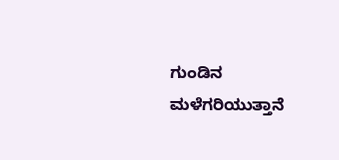ಗುಂಡಿನ ಮಳೆಗರಿಯುತ್ತಾನೆ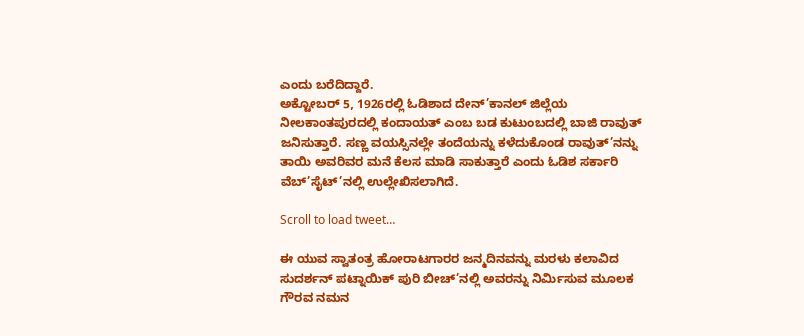ಎಂದು ಬರೆದಿದ್ದಾರೆ.
ಅಕ್ಟೋಬರ್ 5, 1926ರಲ್ಲಿ ಓಡಿಶಾದ ದೇನ್’ಕಾನಲ್ ಜಿಲ್ಲೆಯ ನೀಲಕಾಂತಪುರದಲ್ಲಿ ಕಂದಾಯತ್ ಎಂಬ ಬಡ ಕುಟುಂಬದಲ್ಲಿ ಬಾಜಿ ರಾವುತ್ ಜನಿಸುತ್ತಾರೆ. ಸಣ್ಣ ವಯಸ್ಸಿನಲ್ಲೇ ತಂದೆಯನ್ನು ಕಳೆದುಕೊಂಡ ರಾವುತ್’ನನ್ನು ತಾಯಿ ಅವರಿವರ ಮನೆ ಕೆಲಸ ಮಾಡಿ ಸಾಕುತ್ತಾರೆ ಎಂದು ಓಡಿಶ ಸರ್ಕಾರಿ ವೆಬ್’ಸೈಟ್’ನಲ್ಲಿ ಉಲ್ಲೇಖಿಸಲಾಗಿದೆ.

Scroll to load tweet…

ಈ ಯುವ ಸ್ವಾತಂತ್ರ ಹೋರಾಟಗಾರರ ಜನ್ಮದಿನವನ್ನು ಮರಳು ಕಲಾವಿದ ಸುದರ್ಶನ್ ಪಟ್ನಾಯಿಕ್ ಪುರಿ ಬೀಚ್’ನಲ್ಲಿ ಅವರನ್ನು ನಿರ್ಮಿಸುವ ಮೂಲಕ ಗೌರವ ನಮನ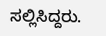ಸಲ್ಲಿಸಿದ್ದರು.